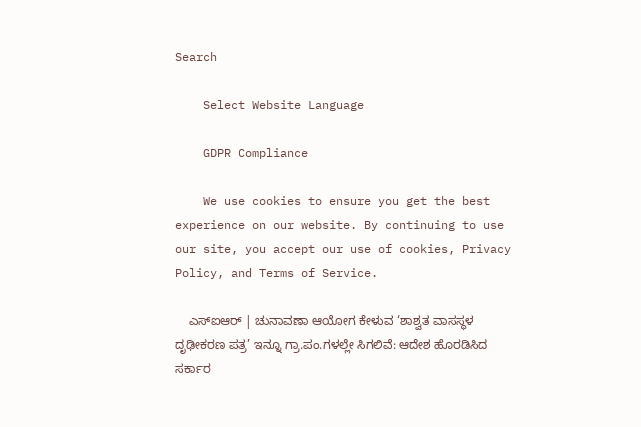Search

    Select Website Language

    GDPR Compliance

    We use cookies to ensure you get the best experience on our website. By continuing to use our site, you accept our use of cookies, Privacy Policy, and Terms of Service.

    ಎಸ್ಐಆರ್ | ಚುನಾವಣಾ ಆಯೋಗ ಕೇಳುವ ‘ಶಾಶ್ವತ ವಾಸಸ್ಥಳ ದೃಢೀಕರಣ ಪತ್ರ’ ಇನ್ನೂ ಗ್ರಾ.ಪಂ.ಗಳಲ್ಲೇ ಸಿಗಲಿವೆ: ಆದೇಶ ಹೊರಡಿಸಿದ ಸರ್ಕಾರ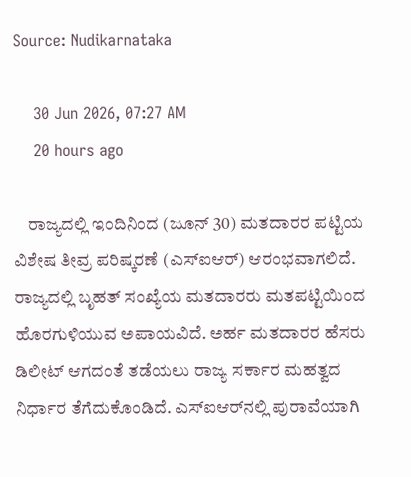Source: Nudikarnataka

    30 Jun 2026, 07:27 AM
    20 hours ago

    ರಾಜ್ಯದಲ್ಲಿ ಇಂದಿನಿಂದ (ಜೂನ್ 30) ಮತದಾರರ ಪಟ್ಟಿಯ ವಿಶೇಷ ತೀವ್ರ ಪರಿಷ್ಕರಣೆ (ಎಸ್‌ಐಆರ್‌) ಆರಂಭವಾಗಲಿದೆ. ರಾಜ್ಯದಲ್ಲಿ ಬೃಹತ್ ಸಂಖ್ಯೆಯ ಮತದಾರರು ಮತಪಟ್ಟಿಯಿಂದ ಹೊರಗುಳಿಯುವ ಅಪಾಯವಿದೆ. ಅರ್ಹ ಮತದಾರರ ಹೆಸರು ಡಿಲೀಟ್‌ ಆಗದಂತೆ ತಡೆಯಲು ರಾಜ್ಯ ಸರ್ಕಾರ ಮಹತ್ವದ ನಿರ್ಧಾರ ತೆಗೆದುಕೊಂಡಿದೆ. ಎಸ್‌ಐಆರ್‌ನಲ್ಲಿ ಪುರಾವೆಯಾಗಿ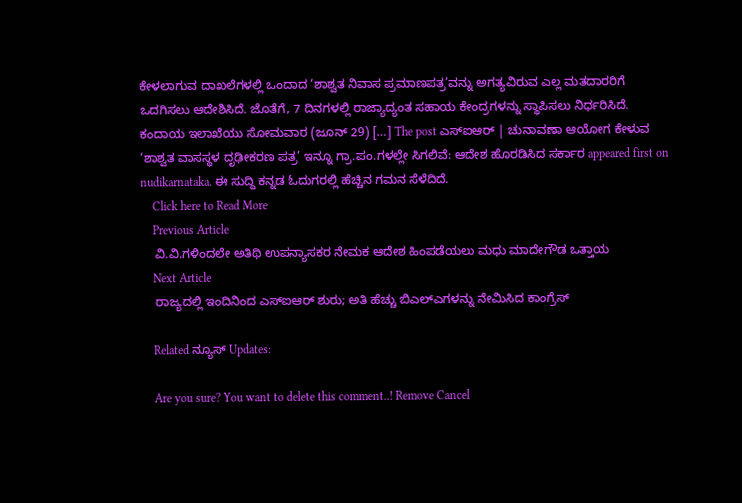ಕೇಳಲಾಗುವ ದಾಖಲೆಗಳಲ್ಲಿ ಒಂದಾದ ‘ಶಾಶ್ವತ ನಿವಾಸ ಪ್ರಮಾಣಪತ್ರ’ವನ್ನು ಅಗತ್ಯವಿರುವ ಎಲ್ಲ ಮತದಾರರಿಗೆ ಒದಗಿಸಲು ಆದೇಶಿಸಿದೆ. ಜೊತೆಗೆ, 7 ದಿನಗಳಲ್ಲಿ ರಾಜ್ಯಾದ್ಯಂತ ಸಹಾಯ ಕೇಂದ್ರಗಳನ್ನು ಸ್ಥಾಪಿಸಲು ನಿರ್ಧರಿಸಿದೆ. ಕಂದಾಯ ಇಲಾಖೆಯು ಸೋಮವಾರ (ಜೂನ್ 29) […] The post ಎಸ್ಐಆರ್ | ಚುನಾವಣಾ ಆಯೋಗ ಕೇಳುವ ‘ಶಾಶ್ವತ ವಾಸಸ್ಥಳ ದೃಢೀಕರಣ ಪತ್ರ’ ಇನ್ನೂ ಗ್ರಾ.ಪಂ.ಗಳಲ್ಲೇ ಸಿಗಲಿವೆ: ಆದೇಶ ಹೊರಡಿಸಿದ ಸರ್ಕಾರ appeared first on nudikarnataka. ಈ ಸುದ್ದಿ ಕನ್ನಡ ಓದುಗರಲ್ಲಿ ಹೆಚ್ಚಿನ ಗಮನ ಸೆಳೆದಿದೆ.
    Click here to Read More
    Previous Article
    ವಿ.ವಿ.ಗಳಿಂದಲೇ ಅತಿಥಿ ಉಪನ್ಯಾಸಕರ ನೇಮಕ ಆದೇಶ ಹಿಂಪಡೆಯಲು ಮಧು ಮಾದೇಗೌಡ ಒತ್ತಾಯ
    Next Article
    ರಾಜ್ಯದಲ್ಲಿ ಇಂದಿನಿಂದ ಎಸ್ಐಆರ್ ಶುರು; ಅತಿ ಹೆಚ್ಚು ಬಿಎಲ್‌ಎಗಳನ್ನು ನೇಮಿಸಿದ ಕಾಂಗ್ರೆಸ್

    Related ನ್ಯೂಸ್ Updates:

    Are you sure? You want to delete this comment..! Remove Cancel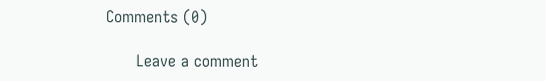Comments (0)

      Leave a comment